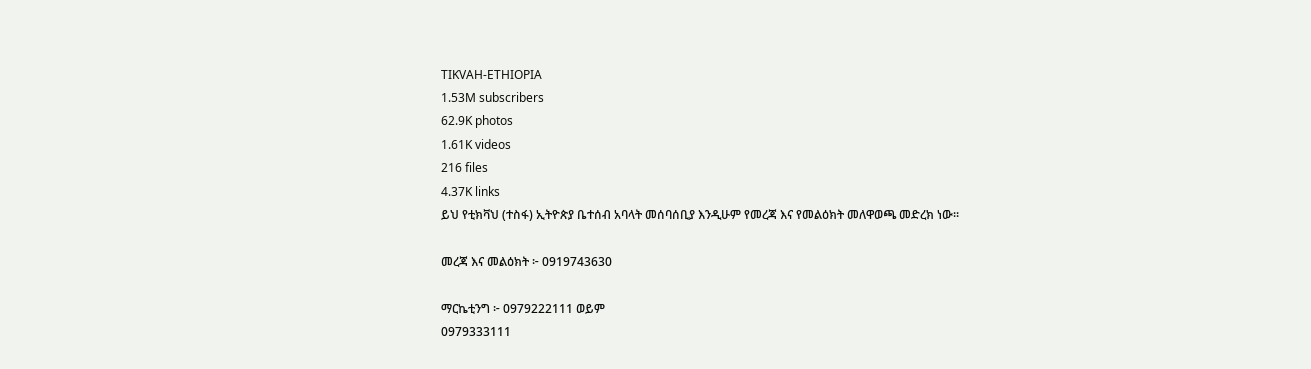TIKVAH-ETHIOPIA
1.53M subscribers
62.9K photos
1.61K videos
216 files
4.37K links
ይህ የቲክቫህ (ተስፋ) ኢትዮጵያ ቤተሰብ አባላት መሰባሰቢያ እንዲሁም የመረጃ እና የመልዕክት መለዋወጫ መድረክ ነው።

መረጃ እና መልዕክት ፦ 0919743630

ማርኬቲንግ ፦ 0979222111 ወይም
0979333111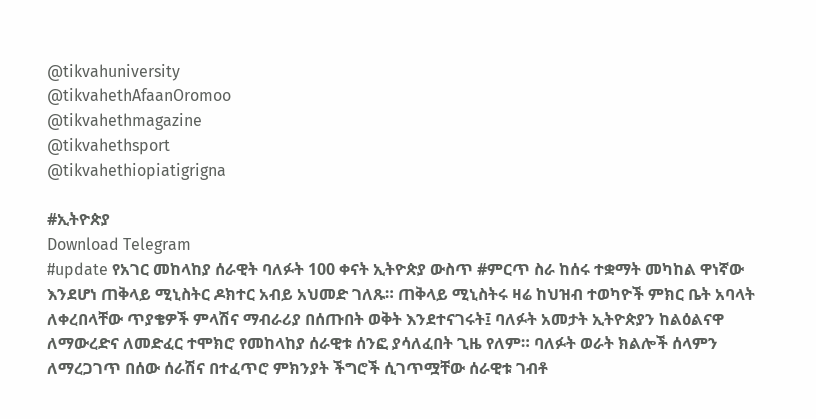@tikvahuniversity
@tikvahethAfaanOromoo
@tikvahethmagazine
@tikvahethsport
@tikvahethiopiatigrigna

#ኢትዮጵያ
Download Telegram
#update የአገር መከላከያ ሰራዊት ባለፉት 100 ቀናት ኢትዮጵያ ውስጥ #ምርጥ ስራ ከሰሩ ተቋማት መካከል ዋነኛው እንደሆነ ጠቅላይ ሚኒስትር ዶክተር አብይ አህመድ ገለጹ። ጠቅላይ ሚኒስትሩ ዛሬ ከህዝብ ተወካዮች ምክር ቤት አባላት ለቀረበላቸው ጥያቄዎች ምላሽና ማብራሪያ በሰጡበት ወቅት እንደተናገሩት፤ ባለፉት አመታት ኢትዮጵያን ከልዕልናዋ ለማውረድና ለመድፈር ተሞክሮ የመከላከያ ሰራዊቱ ሰንፎ ያሳለፈበት ጊዜ የለም። ባለፉት ወራት ክልሎች ሰላምን ለማረጋገጥ በሰው ሰራሽና በተፈጥሮ ምክንያት ችግሮች ሲገጥሟቸው ሰራዊቱ ገብቶ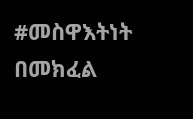#መስዋእትነት በመክፈል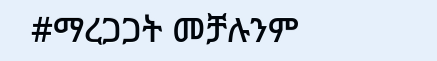#ማረጋጋት መቻሉንም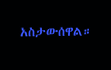አስታውሰዋል።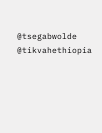@tsegabwolde @tikvahethiopia